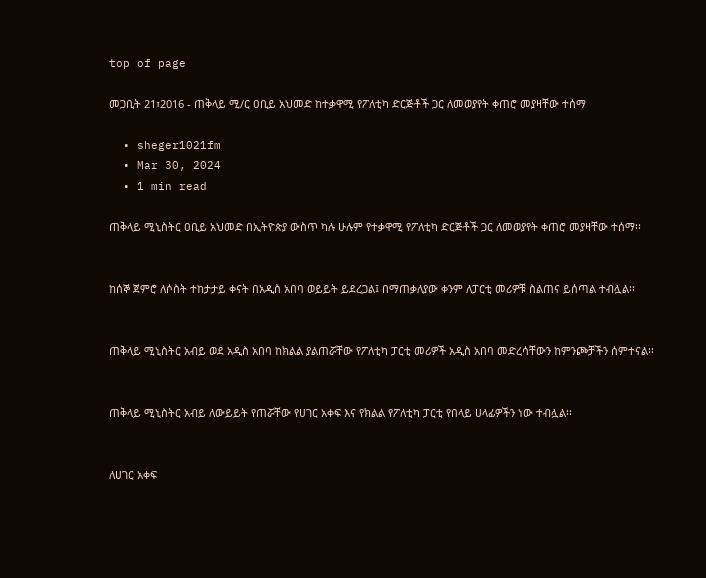top of page

መጋቢት 21፣2016 - ጠቅላይ ሚ/ር ዐቢይ አህመድ ከተቃዋሚ የፖለቲካ ድርጅቶች ጋር ለመወያየት ቀጠሮ መያዛቸው ተሰማ

  • sheger1021fm
  • Mar 30, 2024
  • 1 min read

ጠቅላይ ሚኒስትር ዐቢይ አህመድ በኢትዮጵያ ውስጥ ካሉ ሁሉም የተቃዋሚ የፖለቲካ ድርጅቶች ጋር ለመወያየት ቀጠሮ መያዛቸው ተሰማ፡፡


ከሰኞ ጀምሮ ለሶስት ተከታታይ ቀናት በአዲስ አበባ ወይይት ይደረጋል፤ በማጠቃለያው ቀንም ለፓርቲ መሪዎቹ ስልጠና ይሰጣል ተብሏል፡፡


ጠቅላይ ሚኒስትር አብይ ወደ አዲስ አበባ ከክልል ያልጠሯቸው የፖለቲካ ፓርቲ መሪዎች አዲስ አበባ መድረሳቸውን ከምንጮቻችን ሰምተናል፡፡


ጠቅላይ ሚኒስትር አብይ ለውይይት የጠሯቸው የሀገር አቀፍ እና የክልል የፖለቲካ ፓርቲ የበላይ ሀላፊዎችን ነው ተብሏል፡፡


ለሀገር አቀፍ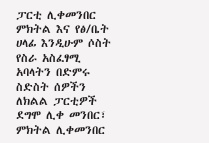ፓርቲ ሊቀመንበር ምክትል እና የፅ/ቤት ሀላፊ እንዲሁም ሶስት የስራ አስፈፃሚ አባላትን በድምሩ ስድስት ሰዎችን ለክልል ፓርቲዎች ደግሞ ሊቀ መንበር፣ ምክትል ሊቀመንበር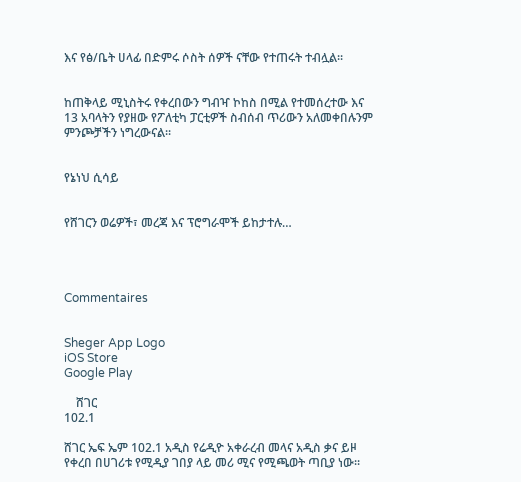እና የፅ/ቤት ሀላፊ በድምሩ ሶስት ሰዎች ናቸው የተጠሩት ተብሏል፡፡


ከጠቅላይ ሚኒስትሩ የቀረበውን ግብዣ ኮከስ በሚል የተመሰረተው እና 13 አባላትን የያዘው የፖለቲካ ፓርቲዎች ስብሰብ ጥሪውን አለመቀበሉንም ምንጮቻችን ነግረውናል፡፡


የኔነህ ሲሳይ


የሸገርን ወሬዎች፣ መረጃ እና ፕሮግራሞች ይከታተሉ…




Commentaires


Sheger App Logo
iOS Store
Google Play

    ሸገር
102.1

ሸገር ኤፍ ኤም 102.1 አዲስ የሬዲዮ አቀራረብ መላና አዲስ ቃና ይዞ የቀረበ በሀገሪቱ የሚዲያ ገበያ ላይ መሪ ሚና የሚጫወት ጣቢያ ነው፡፡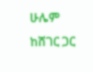ሁሌም ከሸገር ጋር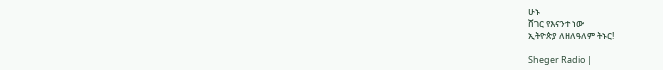ሁኑ
ሸገር የእናንተ ነው
ኢትዮጵያ ለዘለዓለም ትኑር!

Sheger Radio |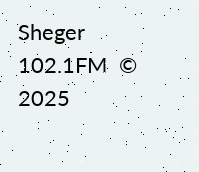Sheger 102.1FM  © 2025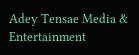Adey Tensae Media & Entertainment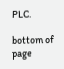PLC.

bottom of page